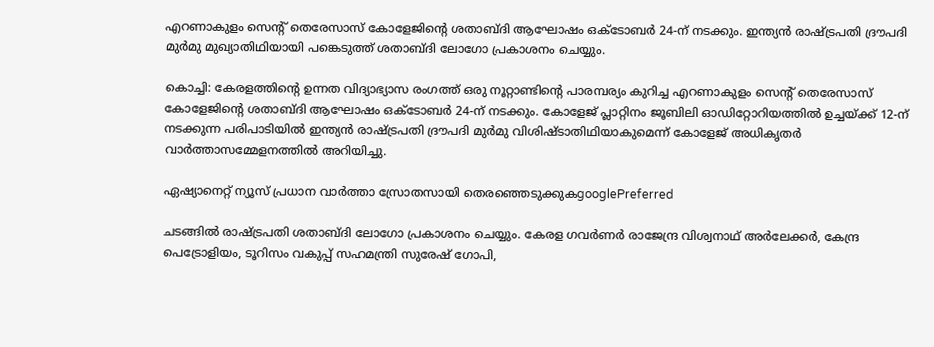എറണാകുളം സെന്റ് തെരേസാസ് കോളേജിന്റെ ശതാബ്ദി ആഘോഷം ഒക്ടോബർ 24-ന് നടക്കും. ഇന്ത്യൻ രാഷ്ട്രപതി ദ്രൗപദി മുർമു മുഖ്യാതിഥിയായി പങ്കെടുത്ത് ശതാബ്ദി ലോഗോ പ്രകാശനം ചെയ്യും.

കൊച്ചി: കേരളത്തിന്റെ ഉന്നത വിദ്യാഭ്യാസ രംഗത്ത് ഒരു നൂറ്റാണ്ടിന്റെ പാരമ്പര്യം കുറിച്ച എറണാകുളം സെന്റ് തെരേസാസ് കോളേജിന്റെ ശതാബ്ദി ആഘോഷം ഒക്ടോബർ 24-ന് നടക്കും. കോളേജ് പ്ലാറ്റിനം ജൂബിലി ഓഡിറ്റോറിയത്തിൽ ഉച്ചയ്ക്ക് 12-ന് നടക്കുന്ന പരിപാടിയിൽ ഇന്ത്യൻ രാഷ്‌ട്രപതി ദ്രൗപദി മുർമു വിശിഷ്ടാതിഥിയാകുമെന്ന് കോളേജ് അധികൃതർ വാർത്താസമ്മേളനത്തിൽ അറിയിച്ചു.

ഏഷ്യാനെറ്റ് ന്യൂസ് പ്രധാന വാർത്താ സ്രോതസായി തെരഞ്ഞെടുക്കുകgooglePreferred

ചടങ്ങിൽ രാഷ്‌ട്രപതി ശതാബ്ദി ലോഗോ പ്രകാശനം ചെയ്യും. കേരള ഗവർണർ രാജേന്ദ്ര വിശ്വനാഥ് അർലേക്കർ, കേന്ദ്ര പെട്രോളിയം, ടൂറിസം വകുപ്പ് സഹമന്ത്രി സുരേഷ് ഗോപി,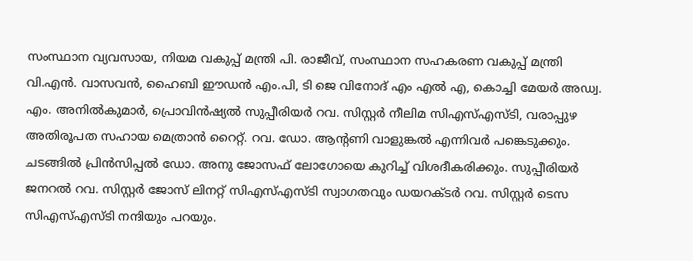സംസ്ഥാന വ്യവസായ, നിയമ വകുപ്പ് മന്ത്രി പി. രാജീവ്, സംസ്ഥാന സഹകരണ വകുപ്പ് മന്ത്രി വി.എൻ. വാസവൻ, ഹൈബി ഈഡൻ എം.പി, ടി ജെ വിനോദ് എം എൽ എ, കൊച്ചി മേയർ അഡ്വ. എം. അനിൽകുമാർ, പ്രൊവിൻഷ്യൽ സുപ്പീരിയർ റവ. സിസ്റ്റർ നീലിമ സിഎസ്എസ്ടി, വരാപ്പുഴ അതിരൂപത സഹായ മെത്രാൻ റൈറ്റ്. റവ. ഡോ. ആന്റണി വാളുങ്കൽ എന്നിവർ പങ്കെടുക്കും. ചടങ്ങിൽ പ്രിൻസിപ്പൽ ഡോ. അനു ജോസഫ് ലോഗോയെ കുറിച്ച് വിശദീകരിക്കും. സുപ്പീരിയർ ജനറൽ റവ. സിസ്റ്റർ ജോസ് ലിനറ്റ് സിഎസ്എസ്ടി സ്വാഗതവും ഡയറക്ടർ റവ. സിസ്റ്റർ ടെസ സിഎസ്എസ്ടി നന്ദിയും പറയും.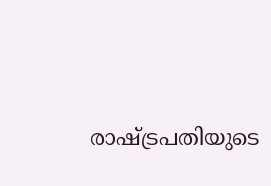രാഷ്ട്രപതിയുടെ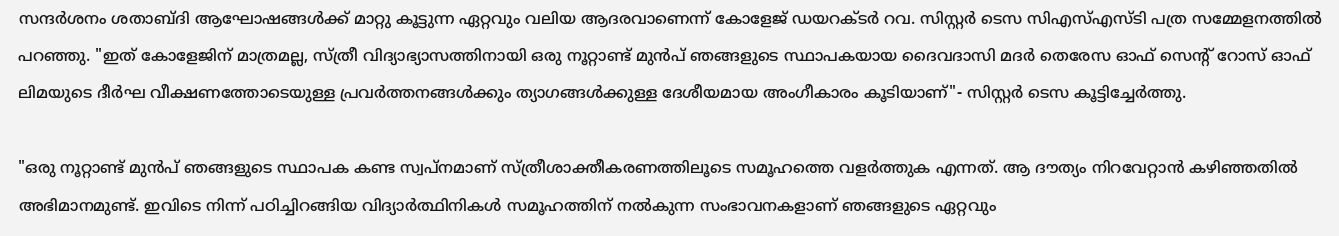സന്ദർശനം ശതാബ്ദി ആഘോഷങ്ങൾക്ക് മാറ്റു കൂട്ടുന്ന ഏറ്റവും വലിയ ആദരവാണെന്ന് കോളേജ് ഡയറക്ടർ റവ. സിസ്റ്റർ ടെസ സിഎസ്എസ്ടി പത്ര സമ്മേളനത്തിൽ പറഞ്ഞു. "ഇത് കോളേജിന് മാത്രമല്ല, സ്ത്രീ വിദ്യാഭ്യാസത്തിനായി ഒരു നൂറ്റാണ്ട് മുൻപ് ഞങ്ങളുടെ സ്ഥാപകയായ ദൈവദാസി മദർ തെരേസ ഓഫ് സെന്റ് റോസ് ഓഫ് ലിമയുടെ ദീർഘ വീക്ഷണത്തോടെയുള്ള പ്രവർത്തനങ്ങൾക്കും ത്യാഗങ്ങൾക്കുള്ള ദേശീയമായ അംഗീകാരം കൂടിയാണ്"- സിസ്റ്റർ ടെസ കൂട്ടിച്ചേർത്തു.

"ഒരു നൂറ്റാണ്ട് മുൻപ് ഞങ്ങളുടെ സ്ഥാപക കണ്ട സ്വപ്നമാണ് സ്ത്രീശാക്തീകരണത്തിലൂടെ സമൂഹത്തെ വളർത്തുക എന്നത്. ആ ദൗത്യം നിറവേറ്റാൻ കഴിഞ്ഞതിൽ അഭിമാനമുണ്ട്. ഇവിടെ നിന്ന് പഠിച്ചിറങ്ങിയ വിദ്യാർത്ഥിനികൾ സമൂഹത്തിന് നൽകുന്ന സംഭാവനകളാണ് ഞങ്ങളുടെ ഏറ്റവും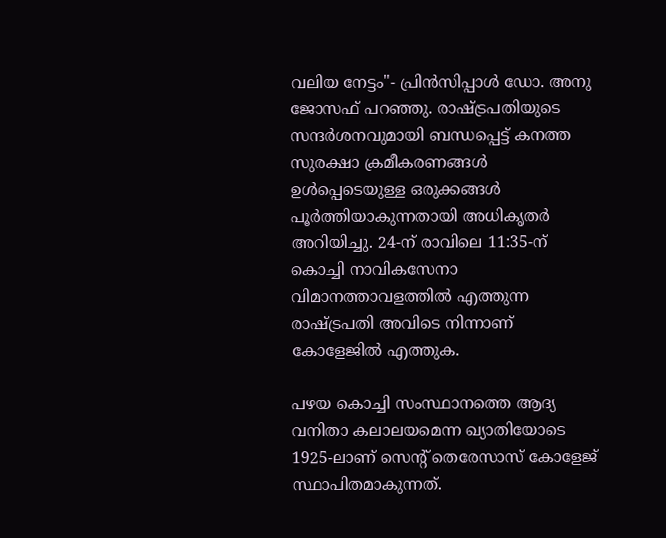വലിയ നേട്ടം"- പ്രിൻസിപ്പാൾ ഡോ. അനു ജോസഫ് പറഞ്ഞു. രാഷ്ട്രപതിയുടെ സന്ദർശനവുമായി ബന്ധപ്പെട്ട് കനത്ത സുരക്ഷാ ക്രമീകരണങ്ങൾ ഉൾപ്പെടെയുള്ള ഒരുക്കങ്ങൾ പൂർത്തിയാകുന്നതായി അധികൃതർ അറിയിച്ചു. 24-ന് രാവിലെ 11:35-ന് കൊച്ചി നാവികസേനാ വിമാനത്താവളത്തിൽ എത്തുന്ന രാഷ്ട്രപതി അവിടെ നിന്നാണ് കോളേജിൽ എത്തുക.

പഴയ കൊച്ചി സംസ്ഥാനത്തെ ആദ്യ വനിതാ കലാലയമെന്ന ഖ്യാതിയോടെ 1925-ലാണ് സെന്റ് തെരേസാസ് കോളേജ് സ്ഥാപിതമാകുന്നത്.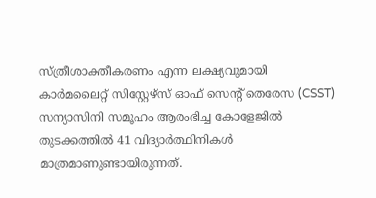സ്ത്രീശാക്തീകരണം എന്ന ലക്ഷ്യവുമായി കാർമലൈറ്റ് സിസ്റ്റേഴ്സ് ഓഫ് സെന്റ് തെരേസ (CSST) സന്യാസിനി സമൂഹം ആരംഭിച്ച കോളേജിൽ തുടക്കത്തിൽ 41 വിദ്യാർത്ഥിനികൾ മാത്രമാണുണ്ടായിരുന്നത്.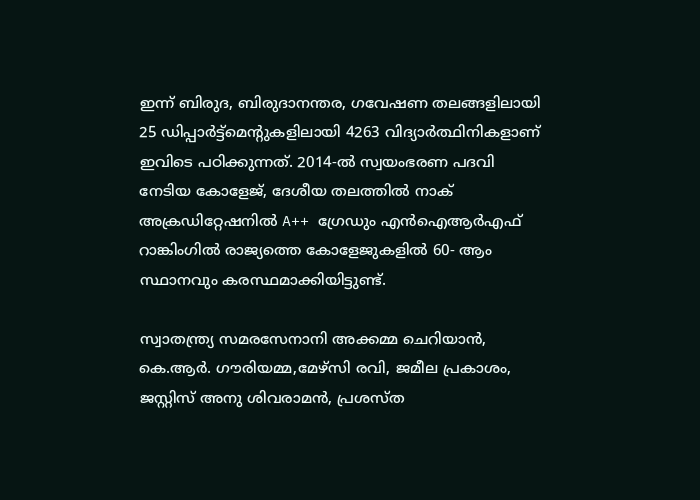ഇന്ന് ബിരുദ, ബിരുദാനന്തര, ഗവേഷണ തലങ്ങളിലായി 25 ഡിപ്പാർട്ട്‌മെന്റുകളിലായി 4263 വിദ്യാർത്ഥിനികളാണ് ഇവിടെ പഠിക്കുന്നത്. 2014-ൽ സ്വയംഭരണ പദവി നേടിയ കോളേജ്, ദേശീയ തലത്തിൽ നാക് അക്രഡിറ്റേഷനിൽ A++ ഗ്രേഡും എൻഐആർഎഫ് റാങ്കിംഗിൽ രാജ്യത്തെ കോളേജുകളിൽ 60- ആം സ്ഥാനവും കരസ്ഥമാക്കിയിട്ടുണ്ട്.

സ്വാതന്ത്ര്യ സമരസേനാനി അക്കമ്മ ചെറിയാൻ, കെ.ആർ. ഗൗരിയമ്മ,മേഴ്‌സി രവി, ജമീല പ്രകാശം, ജസ്റ്റിസ്‌ അനു ശിവരാമൻ, പ്രശസ്ത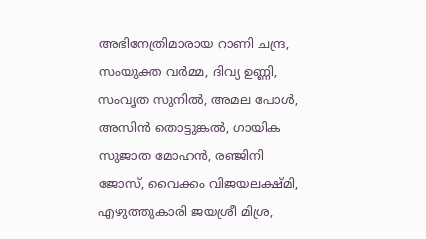അഭിനേത്രിമാരായ റാണി ചന്ദ്ര, സംയുക്ത വർമ്മ, ദിവ്യ ഉണ്ണി, സംവൃത സുനിൽ, അമല പോൾ, അസിൻ തൊട്ടുങ്കൽ, ഗായിക സുജാത മോഹൻ, രഞ്ജിനി ജോസ്, വൈക്കം വിജയലക്ഷ്മി, എഴുത്തുകാരി ജയശ്രീ മിശ്ര,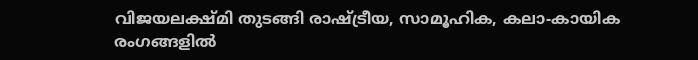വിജയലക്ഷ്മി തുടങ്ങി രാഷ്ട്രീയ, സാമൂഹിക, കലാ-കായിക രംഗങ്ങളിൽ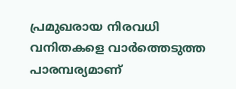പ്രമുഖരായ നിരവധി വനിതകളെ വാർത്തെടുത്ത പാരമ്പര്യമാണ്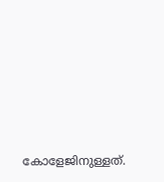കോളേജിനുള്ളത്.